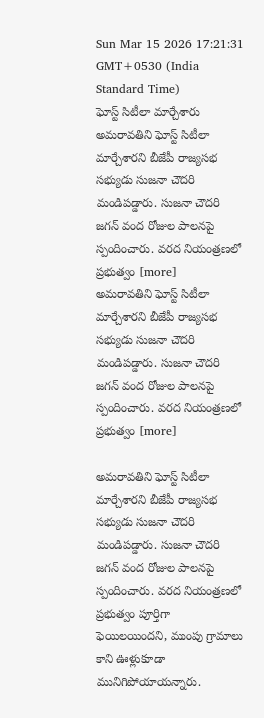Sun Mar 15 2026 17:21:31 GMT+0530 (India Standard Time)
ఘోస్ట్ సిటీలా మార్చేశారు
అమరావతిని ఘోస్ట్ సిటీలా మార్చేశారని బీజేపీ రాజ్యసభ సభ్యుడు సుజనా చౌదరి మండిపడ్డారు. సుజనా చౌదరి జగన్ వంద రోజుల పాలనపై స్పందించారు. వరద నియంత్రణలో ప్రభుత్వం [more]
అమరావతిని ఘోస్ట్ సిటీలా మార్చేశారని బీజేపీ రాజ్యసభ సభ్యుడు సుజనా చౌదరి మండిపడ్డారు. సుజనా చౌదరి జగన్ వంద రోజుల పాలనపై స్పందించారు. వరద నియంత్రణలో ప్రభుత్వం [more]

అమరావతిని ఘోస్ట్ సిటీలా మార్చేశారని బీజేపీ రాజ్యసభ సభ్యుడు సుజనా చౌదరి మండిపడ్డారు. సుజనా చౌదరి జగన్ వంద రోజుల పాలనపై స్పందించారు. వరద నియంత్రణలో ప్రభుత్వం పూర్తిగా ఫెయిలయిందని, ముంపు గ్రామాలు కాని ఊళ్లుకూడా మునిగిపోయాయన్నారు.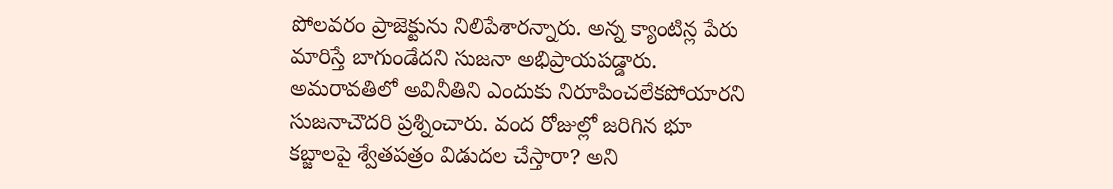పోలవరం ప్రాజెక్టును నిలిపేశారన్నారు. అన్న క్యాంటిన్ల పేరు మారిస్తే బాగుండేదని సుజనా అభిప్రాయపడ్డారు. అమరావతిలో అవినీతిని ఎందుకు నిరూపించలేకపోయారని సుజనాచౌదరి ప్రశ్నించారు. వంద రోజుల్లో జరిగిన భూ కబ్జాలపై శ్వేతపత్రం విడుదల చేస్తారా? అని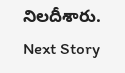నిలదీశారు.
Next Story